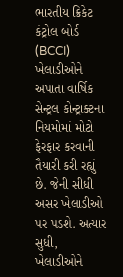ભારતીય ક્રિકેટ કંટ્રોલ બોર્ડ (BCCI) ખેલાડીઓને અપાતા વાર્ષિક સેન્ટ્રલ કોન્ટ્રાક્ટના નિયમોમાં મોટો ફેરફાર કરવાની તૈયારી કરી રહ્યું છે. જેની સીધી અસર ખેલાડીઓ પર પડશે. અત્યાર સુધી, ખેલાડીઓને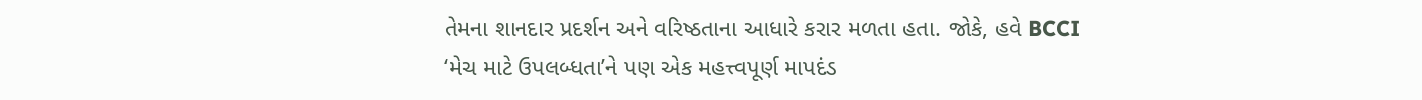તેમના શાનદાર પ્રદર્શન અને વરિષ્ઠતાના આધારે કરાર મળતા હતા. જોકે, હવે BCCI ‘મેચ માટે ઉપલબ્ધતા’ને પણ એક મહત્ત્વપૂર્ણ માપદંડ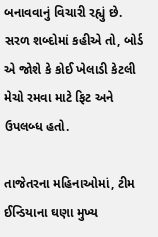બનાવવાનું વિચારી રહ્યું છે. સરળ શબ્દોમાં કહીએ તો, બોર્ડ એ જોશે કે કોઈ ખેલાડી કેટલી મેચો રમવા માટે ફિટ અને ઉપલબ્ધ હતો.

તાજેતરના મહિનાઓમાં, ટીમ ઈન્ડિયાના ઘણા મુખ્ય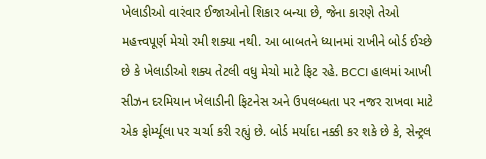ખેલાડીઓ વારંવાર ઈજાઓનો શિકાર બન્યા છે, જેના કારણે તેઓ મહત્ત્વપૂર્ણ મેચો રમી શક્યા નથી. આ બાબતને ધ્યાનમાં રાખીને બોર્ડ ઈચ્છે છે કે ખેલાડીઓ શક્ય તેટલી વધુ મેચો માટે ફિટ રહે. BCCI હાલમાં આખી સીઝન દરમિયાન ખેલાડીની ફિટનેસ અને ઉપલબ્ધતા પર નજર રાખવા માટે એક ફોર્મ્યૂલા પર ચર્ચા કરી રહ્યું છે. બોર્ડ મર્યાદા નક્કી કર શકે છે કે, સેન્ટ્રલ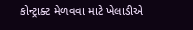કોન્ટ્રાક્ટ મેળવવા માટે ખેલાડીએ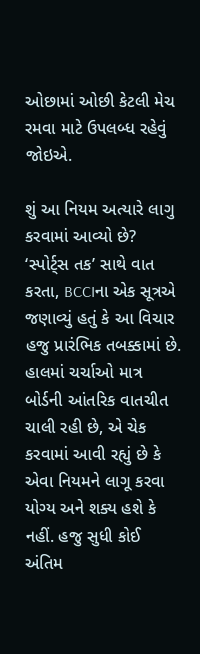ઓછામાં ઓછી કેટલી મેચ રમવા માટે ઉપલબ્ધ રહેવું જોઇએ.

શું આ નિયમ અત્યારે લાગુ કરવામાં આવ્યો છે?
‘સ્પોર્ટ્સ તક’ સાથે વાત કરતા, BCCIના એક સૂત્રએ જણાવ્યું હતું કે આ વિચાર હજુ પ્રારંભિક તબક્કામાં છે. હાલમાં ચર્ચાઓ માત્ર બોર્ડની આંતરિક વાતચીત ચાલી રહી છે, એ ચેક કરવામાં આવી રહ્યું છે કે એવા નિયમને લાગૂ કરવા યોગ્ય અને શક્ય હશે કે નહીં. હજુ સુધી કોઈ અંતિમ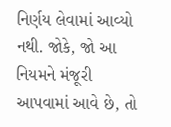નિર્ણય લેવામાં આવ્યો નથી. જોકે, જો આ નિયમને મંજૂરી આપવામાં આવે છે, તો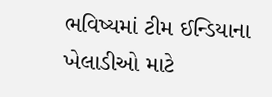ભવિષ્યમાં ટીમ ઈન્ડિયાના ખેલાડીઓ માટે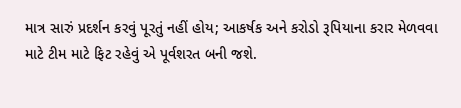માત્ર સારું પ્રદર્શન કરવું પૂરતું નહીં હોય; આકર્ષક અને કરોડો રૂપિયાના કરાર મેળવવા માટે ટીમ માટે ફિટ રહેવું એ પૂર્વશરત બની જશે.